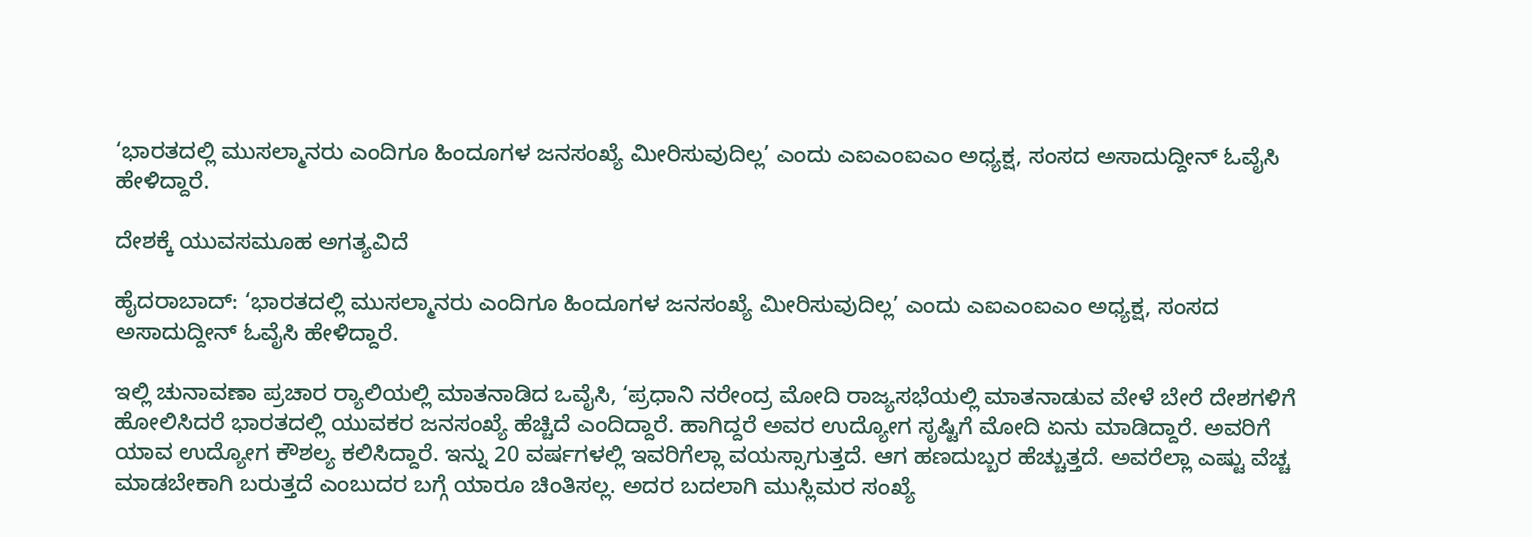‘ಭಾರತದಲ್ಲಿ ಮುಸಲ್ಮಾನರು ಎಂದಿಗೂ ಹಿಂದೂಗಳ ಜನಸಂಖ್ಯೆ ಮೀರಿಸುವುದಿಲ್ಲ’ ಎಂದು ಎಐಎಂಐಎಂ ಅಧ್ಯಕ್ಷ, ಸಂಸದ ಅಸಾದುದ್ದೀನ್‌ ಓವೈಸಿ ಹೇಳಿದ್ದಾರೆ.

ದೇಶಕ್ಕೆ ಯುವಸಮೂಹ ಅಗತ್ಯವಿದೆ

ಹೈದರಾಬಾದ್‌: ‘ಭಾರತದಲ್ಲಿ ಮುಸಲ್ಮಾನರು ಎಂದಿಗೂ ಹಿಂದೂಗಳ ಜನಸಂಖ್ಯೆ ಮೀರಿಸುವುದಿಲ್ಲ’ ಎಂದು ಎಐಎಂಐಎಂ ಅಧ್ಯಕ್ಷ, ಸಂಸದ ಅಸಾದುದ್ದೀನ್‌ ಓವೈಸಿ ಹೇಳಿದ್ದಾರೆ.

ಇಲ್ಲಿ ಚುನಾವಣಾ ಪ್ರಚಾರ ರ್‍ಯಾಲಿಯಲ್ಲಿ ಮಾತನಾಡಿದ ಒವೈಸಿ, ‘ಪ್ರಧಾನಿ ನರೇಂದ್ರ ಮೋದಿ ರಾಜ್ಯಸಭೆಯಲ್ಲಿ ಮಾತನಾಡುವ ವೇಳೆ ಬೇರೆ ದೇಶಗಳಿಗೆ ಹೋಲಿಸಿದರೆ ಭಾರತದಲ್ಲಿ ಯುವಕರ ಜನಸಂಖ್ಯೆ ಹೆಚ್ಚಿದೆ ಎಂದಿದ್ದಾರೆ. ಹಾಗಿದ್ದರೆ ಅವರ ಉದ್ಯೋಗ ಸೃಷ್ಟಿಗೆ ಮೋದಿ ಏನು ಮಾಡಿದ್ದಾರೆ. ಅವರಿಗೆ ಯಾವ ಉದ್ಯೋಗ ಕೌಶಲ್ಯ ಕಲಿಸಿದ್ದಾರೆ. ಇನ್ನು 20 ವರ್ಷಗಳಲ್ಲಿ ಇವರಿಗೆಲ್ಲಾ ವಯಸ್ಸಾಗುತ್ತದೆ. ಆಗ ಹಣದುಬ್ಬರ ಹೆಚ್ಚುತ್ತದೆ. ಅವರೆಲ್ಲಾ ಎಷ್ಟು ವೆಚ್ಚ ಮಾಡಬೇಕಾಗಿ ಬರುತ್ತದೆ ಎಂಬುದರ ಬಗ್ಗೆ ಯಾರೂ ಚಿಂತಿಸಲ್ಲ. ಅದರ ಬದಲಾಗಿ ಮುಸ್ಲಿಮರ ಸಂಖ್ಯೆ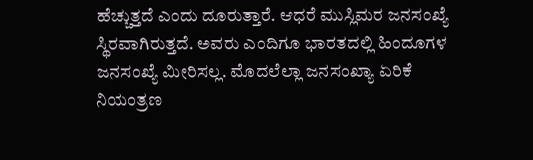ಹೆಚ್ಚುತ್ತದೆ ಎಂದು ದೂರುತ್ತಾರೆ. ಆಧರೆ ಮುಸ್ಲಿಮರ ಜನಸಂಖ್ಯೆ ಸ್ಥಿರವಾಗಿರುತ್ತದೆ. ಅವರು ಎಂದಿಗೂ ಭಾರತದಲ್ಲಿ ಹಿಂದೂಗಳ ಜನಸಂಖ್ಯೆ ಮೀರಿಸಲ್ಲ. ಮೊದಲೆಲ್ಲಾ ಜನಸಂಖ್ಯಾ ಏರಿಕೆ ನಿಯಂತ್ರಣ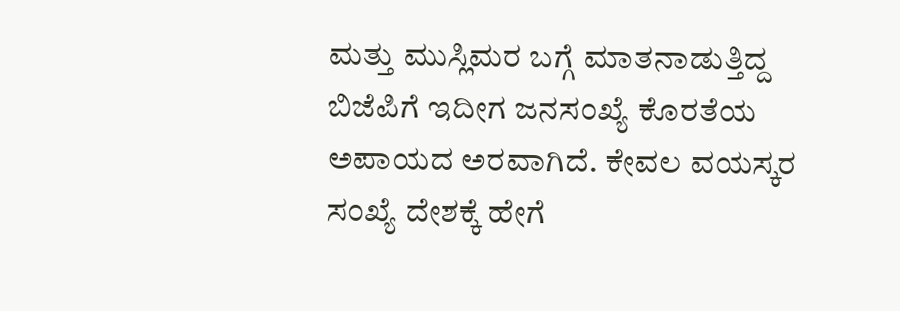ಮತ್ತು ಮುಸ್ಲಿಮರ ಬಗ್ಗೆ ಮಾತನಾಡುತ್ತಿದ್ದ ಬಿಜೆಪಿಗೆ ಇದೀಗ ಜನಸಂಖ್ಯೆ ಕೊರತೆಯ ಅಪಾಯದ ಅರವಾಗಿದೆ. ಕೇವಲ ವಯಸ್ಕರ ಸಂಖ್ಯೆ ದೇಶಕ್ಕೆ ಹೇಗೆ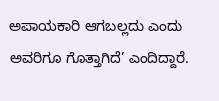ಅಪಾಯಕಾರಿ ಆಗಬಲ್ಲದು ಎಂದು ಅವರಿಗೂ ಗೊತ್ತಾಗಿದೆ’ ಎಂದಿದ್ದಾರೆ.